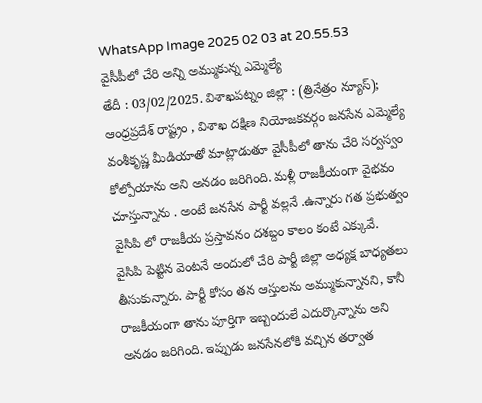WhatsApp Image 2025 02 03 at 20.55.53
వైసీపీలో చేరి అన్ని అమ్ముకున్న ఎమ్మెల్యే
తేదీ : 03/02/2025. విశాఖపట్నం జిల్లా : (త్రినేత్రం న్యూస్);
ఆంధ్రప్రదేశ్ రాష్ట్రం , విశాఖ దక్షిణ నియోజకవర్గం జనసేన ఎమ్మెల్యే వంశీకృష్ణ మీడియాతో మాట్లాడుతూ వైసీపీలో తాను చేరి సర్వస్వం కోల్పోయాను అని అనడం జరిగింది. మళ్లీ రాజకీయంగా వైభవం చూస్తున్నాను . అంటే జనసేన పార్టీ వల్లనే .ఉన్నారు గత ప్రభుత్వం వైసిపి లో రాజకీయ ప్రస్తావనం దశబ్దం కాలం కంటే ఎక్కువే.
వైసిపి పెట్టిన వెంటనే అందులో చేరి పార్టీ జిల్లా అధ్యక్ష బాధ్యతలు తీసుకున్నారు. పార్టీ కోసం తన ఆస్తులను అమ్ముకున్నానని, కానీ రాజకీయంగా తాను పూర్తిగా ఇబ్బందులే ఎదుర్కొన్నాను అని అనడం జరిగింది. ఇప్పుడు జనసేనలోకి వచ్చిన తర్వాత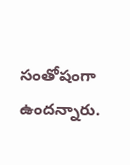సంతోషంగా ఉందన్నారు.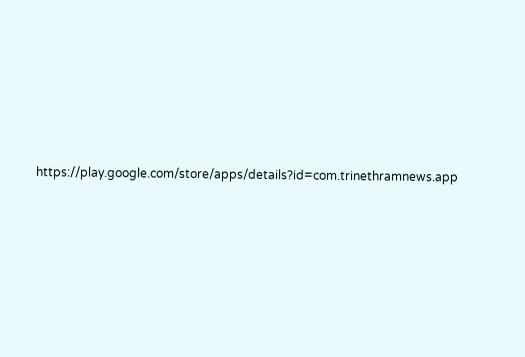https://play.google.com/store/apps/details?id=com.trinethramnews.app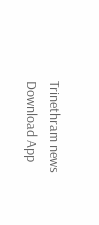Trinethram news
Download App